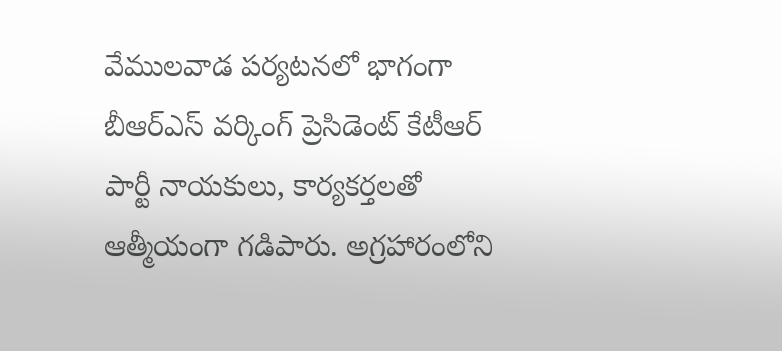వేములవాడ పర్యటనలో భాగంగా బీఆర్ఎస్ వర్కింగ్ ప్రెసిడెంట్ కేటీఆర్ పార్టీ నాయకులు, కార్యకర్తలతో ఆత్మీయంగా గడిపారు. అగ్రహారంలోని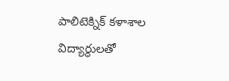పాలిటెక్నిక్ కళాశాల విద్యార్థులతో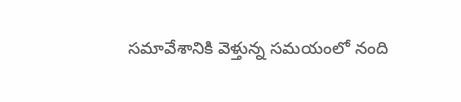సమావేశానికి వెళ్తున్న సమయంలో నంది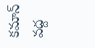కమాన్ వద్ద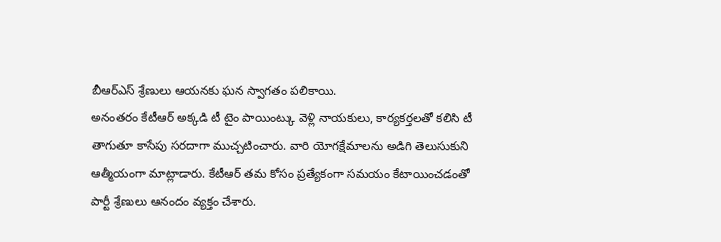బీఆర్ఎస్ శ్రేణులు ఆయనకు ఘన స్వాగతం పలికాయి.
అనంతరం కేటీఆర్ అక్కడి టీ టైం పాయింట్కు వెళ్లి నాయకులు, కార్యకర్తలతో కలిసి టీ తాగుతూ కాసేపు సరదాగా ముచ్చటించారు. వారి యోగక్షేమాలను అడిగి తెలుసుకుని ఆత్మీయంగా మాట్లాడారు. కేటీఆర్ తమ కోసం ప్రత్యేకంగా సమయం కేటాయించడంతో పార్టీ శ్రేణులు ఆనందం వ్యక్తం చేశారు.